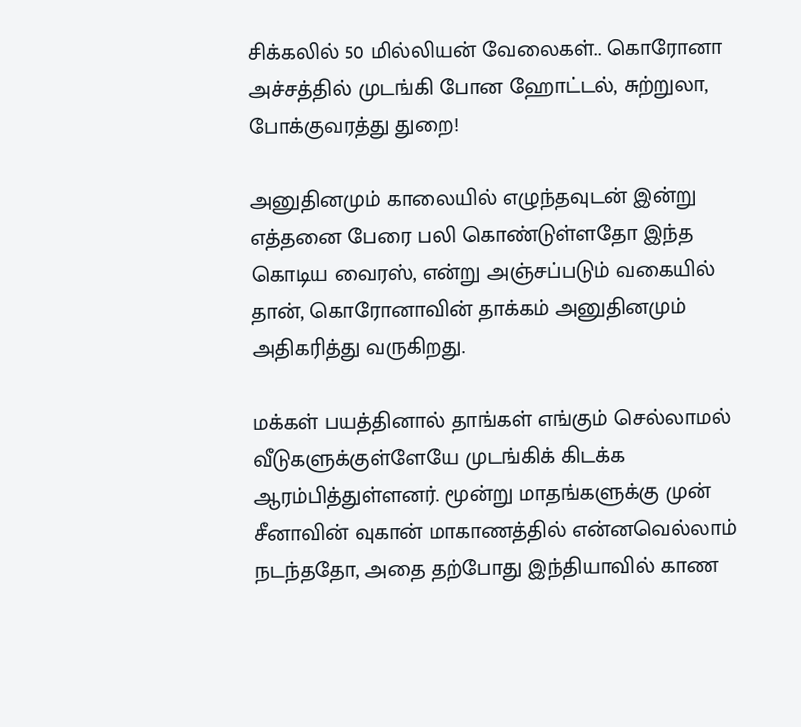சிக்கலில் 50 மில்லியன் வேலைகள்.. கொரோனா அச்சத்தில் முடங்கி போன ஹோட்டல், சுற்றுலா, போக்குவரத்து துறை!

அனுதினமும் காலையில் எழுந்தவுடன் இன்று எத்தனை பேரை பலி கொண்டுள்ளதோ இந்த கொடிய வைரஸ், என்று அஞ்சப்படும் வகையில் தான், கொரோனாவின் தாக்கம் அனுதினமும் அதிகரித்து வருகிறது.

மக்கள் பயத்தினால் தாங்கள் எங்கும் செல்லாமல் வீடுகளுக்குள்ளேயே முடங்கிக் கிடக்க ஆரம்பித்துள்ளனர். மூன்று மாதங்களுக்கு முன் சீனாவின் வுகான் மாகாணத்தில் என்னவெல்லாம் நடந்ததோ, அதை தற்போது இந்தியாவில் காண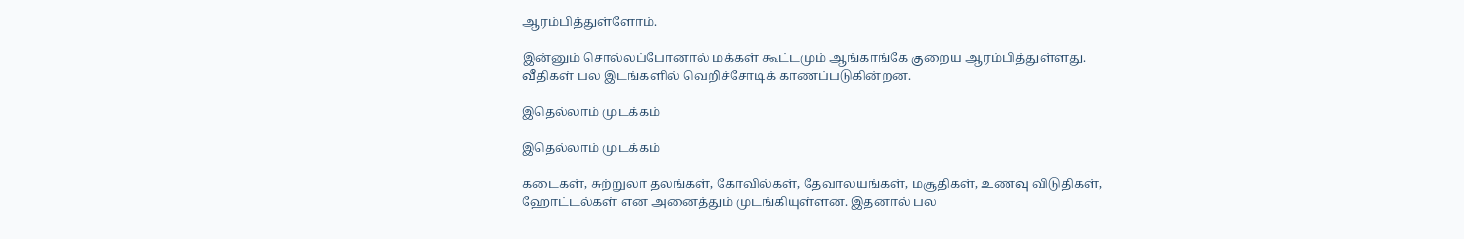ஆரம்பித்துள்ளோம்.

இன்னும் சொல்லப்போனால் மக்கள் கூட்டமும் ஆங்காங்கே குறைய ஆரம்பித்துள்ளது. வீதிகள் பல இடங்களில் வெறிச்சோடிக் காணப்படுகின்றன.

இதெல்லாம் முடக்கம்

இதெல்லாம் முடக்கம்

கடைகள், சுற்றுலா தலங்கள், கோவில்கள், தேவாலயங்கள், மசூதிகள், உணவு விடுதிகள், ஹோட்டல்கள் என அனைத்தும் முடங்கியுள்ளன. இதனால் பல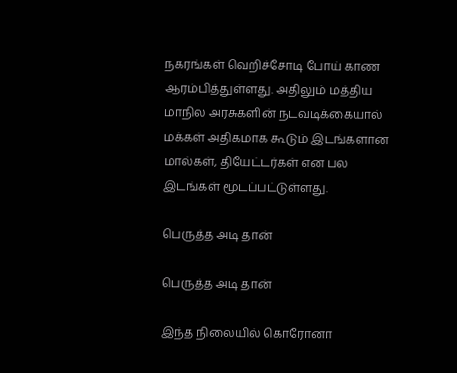நகரங்கள் வெறிச்சோடி போய் காண ஆரம்பித்துள்ளது. அதிலும் மத்திய மாநில அரசுகளின் நடவடிக்கையால் மக்கள் அதிகமாக கூடும் இடங்களான மால்கள், தியேட்டர்கள் என பல இடங்கள் மூடப்பட்டுள்ளது.

பெருத்த அடி தான்

பெருத்த அடி தான்

இந்த நிலையில் கொரோனா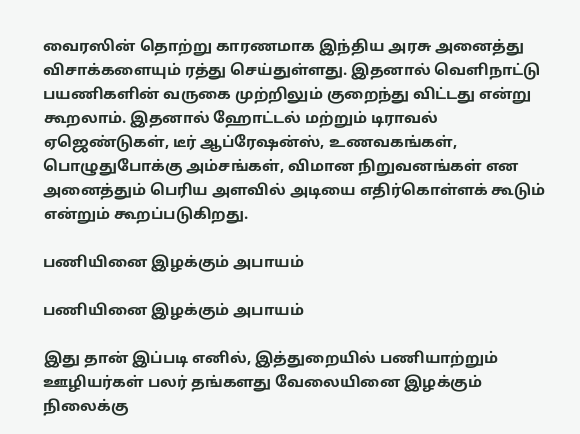வைரஸின் தொற்று காரணமாக இந்திய அரசு அனைத்து விசாக்களையும் ரத்து செய்துள்ளது. இதனால் வெளிநாட்டு பயணிகளின் வருகை முற்றிலும் குறைந்து விட்டது என்று கூறலாம். இதனால் ஹோட்டல் மற்றும் டிராவல் ஏஜெண்டுகள், டீர் ஆப்ரேஷன்ஸ், உணவகங்கள், பொழுதுபோக்கு அம்சங்கள், விமான நிறுவனங்கள் என அனைத்தும் பெரிய அளவில் அடியை எதிர்கொள்ளக் கூடும் என்றும் கூறப்படுகிறது.

பணியினை இழக்கும் அபாயம்

பணியினை இழக்கும் அபாயம்

இது தான் இப்படி எனில், இத்துறையில் பணியாற்றும் ஊழியர்கள் பலர் தங்களது வேலையினை இழக்கும் நிலைக்கு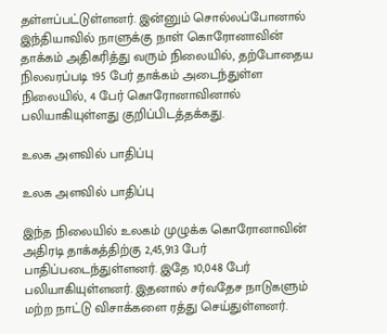தள்ளப்பட்டுள்ளனர். இன்னும் சொல்லப்போனால் இந்தியாவில் நாளுக்கு நாள் கொரோனாவின் தாக்கம் அதிகரித்து வரும் நிலையில், தற்போதைய நிலவரப்படி 195 பேர் தாக்கம் அடைந்துள்ள நிலையில், 4 பேர் கொரோனாவினால் பலியாகியுள்ளது குறிப்பிடத்தக்கது.

உலக அளவில் பாதிப்பு

உலக அளவில் பாதிப்பு

இந்த நிலையில் உலகம் முழுக்க கொரோனாவின் அதிரடி தாக்கத்திற்கு 2,45,913 பேர் பாதிப்படைந்துள்ளனர். இதே 10,048 பேர் பலியாகியுள்ளனர். இதனால் சர்வதேச நாடுகளும் மற்ற நாட்டு விசாக்களை ரத்து செய்துள்ளனர்.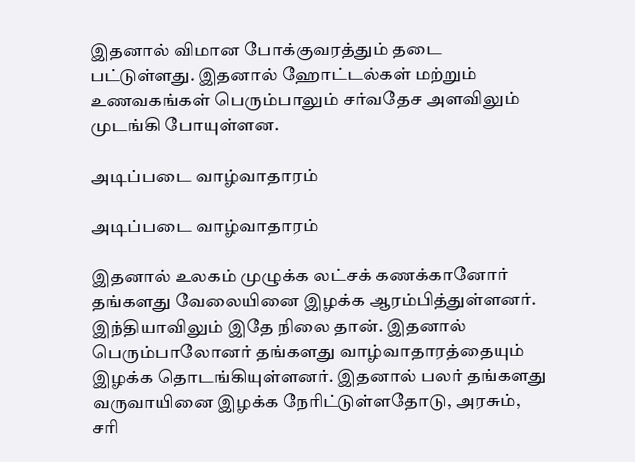இதனால் விமான போக்குவரத்தும் தடை பட்டுள்ளது. இதனால் ஹோட்டல்கள் மற்றும் உணவகங்கள் பெரும்பாலும் சர்வதேச அளவிலும் முடங்கி போயுள்ளன.

அடிப்படை வாழ்வாதாரம்

அடிப்படை வாழ்வாதாரம்

இதனால் உலகம் முழுக்க லட்சக் கணக்கானோர் தங்களது வேலையினை இழக்க ஆரம்பித்துள்ளனர். இந்தியாவிலும் இதே நிலை தான். இதனால் பெரும்பாலோனர் தங்களது வாழ்வாதாரத்தையும் இழக்க தொடங்கியுள்ளனர். இதனால் பலர் தங்களது வருவாயினை இழக்க நேரிட்டுள்ளதோடு, அரசும், சரி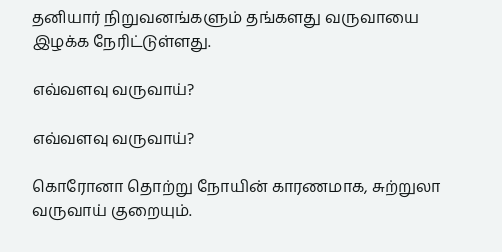தனியார் நிறுவனங்களும் தங்களது வருவாயை இழக்க நேரிட்டுள்ளது.

எவ்வளவு வருவாய்?

எவ்வளவு வருவாய்?

கொரோனா தொற்று நோயின் காரணமாக, சுற்றுலா வருவாய் குறையும்.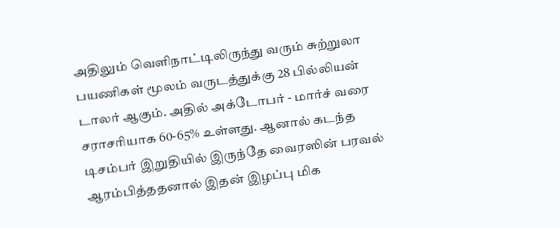அதிலும் வெளிநாட்டிலிருந்து வரும் சுற்றுலா பயணிகள் மூலம் வருடத்துக்கு 28 பில்லியன் டாலர் ஆகும். அதில் அக்டோபர் - மார்ச் வரை சராசரியாக 60-65% உள்ளது. ஆனால் கடந்த டிசம்பர் இறுதியில் இருந்தே வைரஸின் பரவல் ஆரம்பித்ததனால் இதன் இழப்பு மிக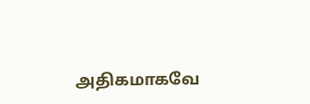அதிகமாகவே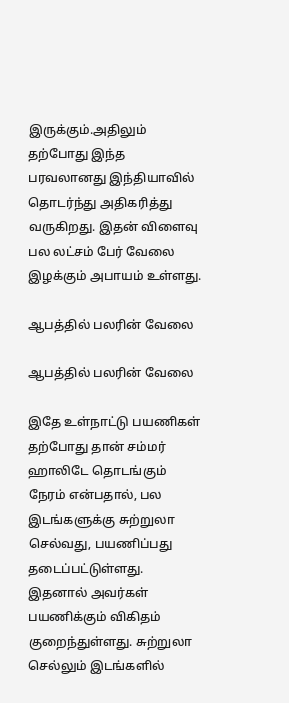இருக்கும்.அதிலும் தற்போது இந்த பரவலானது இந்தியாவில் தொடர்ந்து அதிகரித்து வருகிறது. இதன் விளைவு பல லட்சம் பேர் வேலை இழக்கும் அபாயம் உள்ளது.

ஆபத்தில் பலரின் வேலை

ஆபத்தில் பலரின் வேலை

இதே உள்நாட்டு பயணிகள் தற்போது தான் சம்மர் ஹாலிடே தொடங்கும் நேரம் என்பதால், பல இடங்களுக்கு சுற்றுலா செல்வது, பயணிப்பது தடைப்பட்டுள்ளது. இதனால் அவர்கள் பயணிக்கும் விகிதம் குறைந்துள்ளது. சுற்றுலா செல்லும் இடங்களில்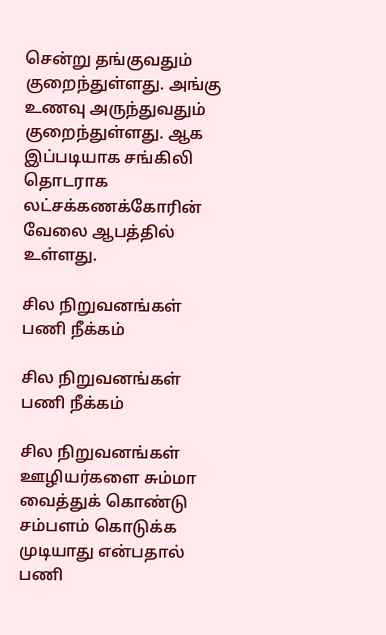சென்று தங்குவதும் குறைந்துள்ளது. அங்கு உணவு அருந்துவதும் குறைந்துள்ளது. ஆக இப்படியாக சங்கிலி தொடராக லட்சக்கணக்கோரின் வேலை ஆபத்தில் உள்ளது.

சில நிறுவனங்கள் பணி நீக்கம்

சில நிறுவனங்கள் பணி நீக்கம்

சில நிறுவனங்கள் ஊழியர்களை சும்மா வைத்துக் கொண்டு சம்பளம் கொடுக்க முடியாது என்பதால் பணி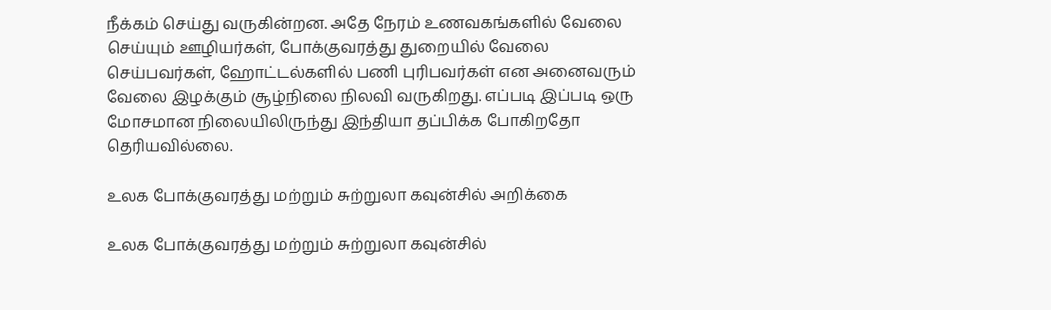நீக்கம் செய்து வருகின்றன. அதே நேரம் உணவகங்களில் வேலை செய்யும் ஊழியர்கள், போக்குவரத்து துறையில் வேலை செய்பவர்கள், ஹோட்டல்களில் பணி புரிபவர்கள் என அனைவரும் வேலை இழக்கும் சூழ்நிலை நிலவி வருகிறது. எப்படி இப்படி ஒரு மோசமான நிலையிலிருந்து இந்தியா தப்பிக்க போகிறதோ தெரியவில்லை.

உலக போக்குவரத்து மற்றும் சுற்றுலா கவுன்சில் அறிக்கை

உலக போக்குவரத்து மற்றும் சுற்றுலா கவுன்சில்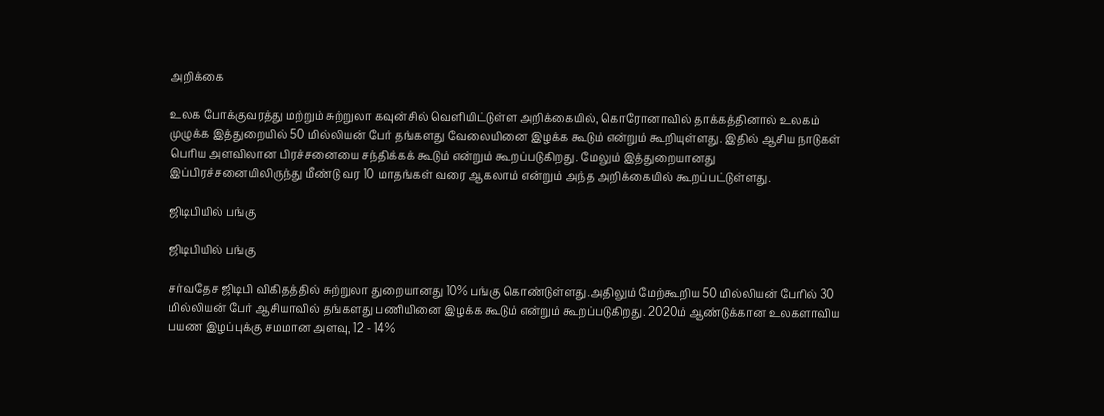அறிக்கை

உலக போக்குவரத்து மற்றும் சுற்றுலா கவுன்சில் வெளியிட்டுள்ள அறிக்கையில், கொரோனாவில் தாக்கத்தினால் உலகம் முழுக்க இத்துறையில் 50 மில்லியன் பேர் தங்களது வேலையினை இழக்க கூடும் என்றும் கூறியுள்ளது. இதில் ஆசிய நாடுகள் பெரிய அளவிலான பிரச்சனையை சந்திக்கக் கூடும் என்றும் கூறப்படுகிறது. மேலும் இத்துறையானது இப்பிரச்சனையிலிருந்து மீண்டு வர 10 மாதங்கள் வரை ஆகலாம் என்றும் அந்த அறிக்கையில் கூறப்பட்டுள்ளது.

ஜிடிபியில் பங்கு

ஜிடிபியில் பங்கு

சர்வதேச ஜிடிபி விகிதத்தில் சுற்றுலா துறையானது 10% பங்கு கொண்டுள்ளது.அதிலும் மேற்கூறிய 50 மில்லியன் பேரில் 30 மில்லியன் பேர் ஆசியாவில் தங்களது பணியினை இழக்க கூடும் என்றும் கூறப்படுகிறது. 2020ம் ஆண்டுக்கான உலகளாவிய பயண இழப்புக்கு சமமான அளவு, 12 - 14%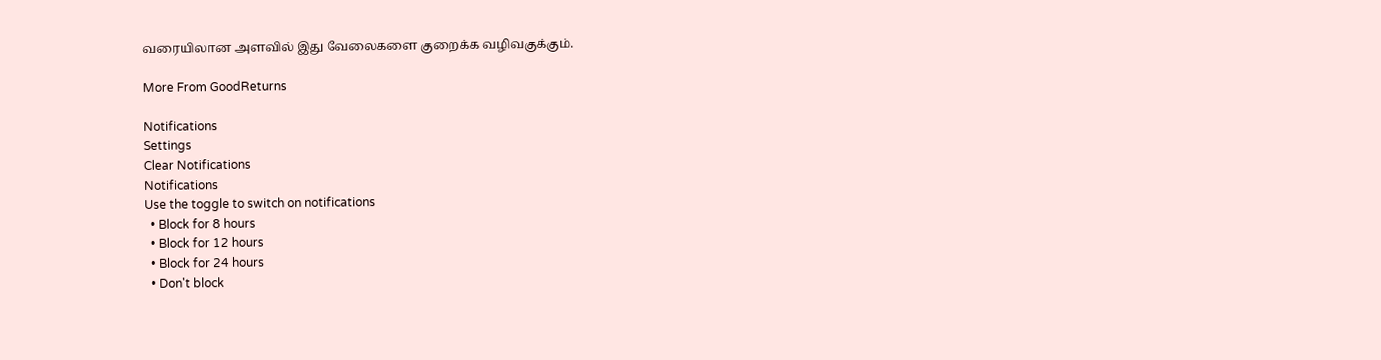வரையிலான அளவில் இது வேலைகளை குறைக்க வழிவகுக்கும்.

More From GoodReturns

Notifications
Settings
Clear Notifications
Notifications
Use the toggle to switch on notifications
  • Block for 8 hours
  • Block for 12 hours
  • Block for 24 hours
  • Don't block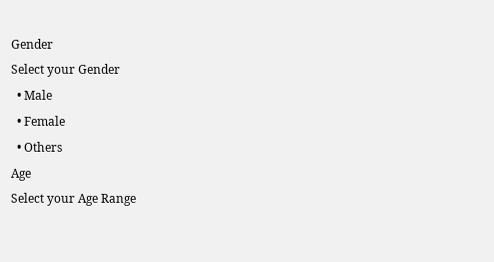Gender
Select your Gender
  • Male
  • Female
  • Others
Age
Select your Age Range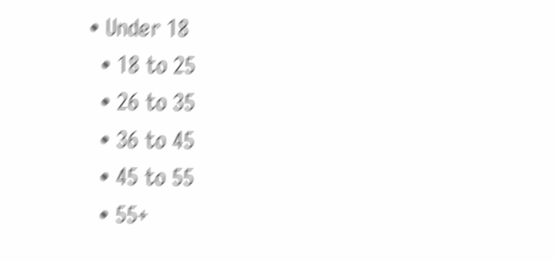• Under 18
  • 18 to 25
  • 26 to 35
  • 36 to 45
  • 45 to 55
  • 55+